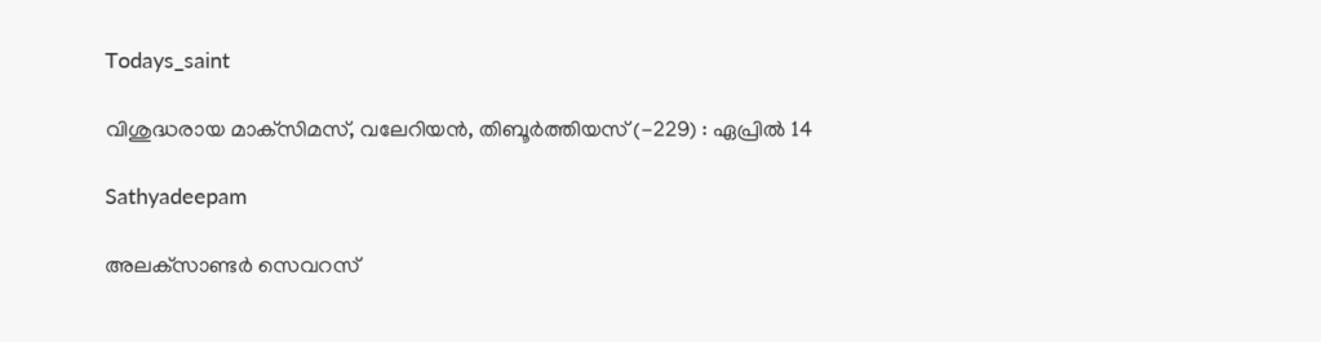Todays_saint

വിശുദ്ധരായ മാക്‌സിമസ്, വലേറിയന്‍, തിബൂര്‍ത്തിയസ് (-229) : ഏപ്രില്‍ 14

Sathyadeepam

അലക്‌സാണ്ടര്‍ സെവറസ്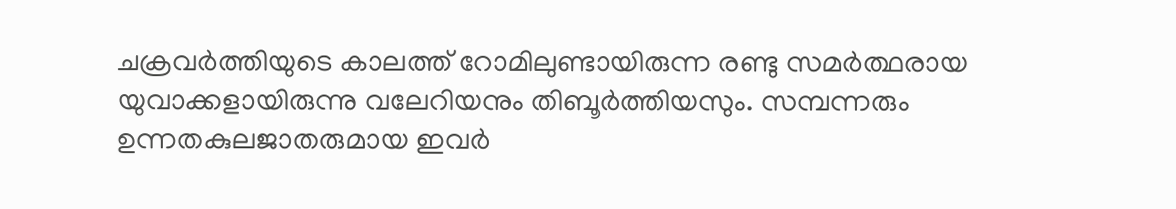ചക്രവര്‍ത്തിയുടെ കാലത്ത് റോമിലുണ്ടായിരുന്ന രണ്ടു സമര്‍ത്ഥരായ യുവാക്കളായിരുന്നു വലേറിയനും തിബൂര്‍ത്തിയസും. സമ്പന്നരും ഉന്നതകുലജാതരുമായ ഇവര്‍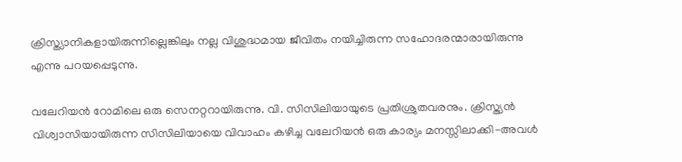ക്രിസ്ത്യാനികളായിരുന്നില്ലെങ്കിലും നല്ല വിശുദ്ധമായ ജീവിതം നയിച്ചിരുന്ന സഹോദരന്മാരായിരുന്നു എന്നു പറയപ്പെടുന്നു.

വലേറിയന്‍ റോമിലെ ഒരു സെനറ്ററായിരുന്നു. വി. സിസിലിയായുടെ പ്രതിശ്രുതവരനും. ക്രിസ്ത്യന്‍ വിശ്വാസിയായിരുന്ന സിസിലിയായെ വിവാഹം കഴിച്ച വലേറിയന്‍ ഒരു കാര്യം മനസ്സിലാക്കി-അവള്‍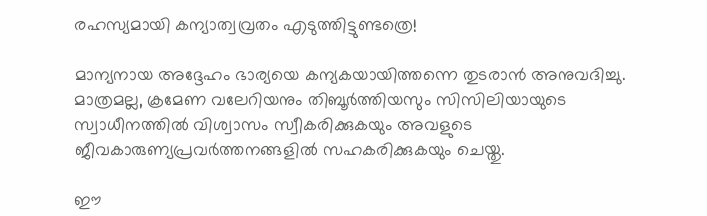രഹസ്യമായി കന്യാത്വവ്രതം എടുത്തിട്ടുണ്ടത്രെ!

മാന്യനായ അദ്ദേഹം ഭാര്യയെ കന്യകയായിത്തന്നെ തുടരാന്‍ അനുവദിച്ചു. മാത്രമല്ല, ക്രമേണ വലേറിയനും തിബൂര്‍ത്തിയസും സിസിലിയായുടെ സ്വാധീനത്തില്‍ വിശ്വാസം സ്വീകരിക്കുകയും അവളുടെ ജീവകാരുണ്യപ്രവര്‍ത്തനങ്ങളില്‍ സഹകരിക്കുകയും ചെയ്തു.

ഈ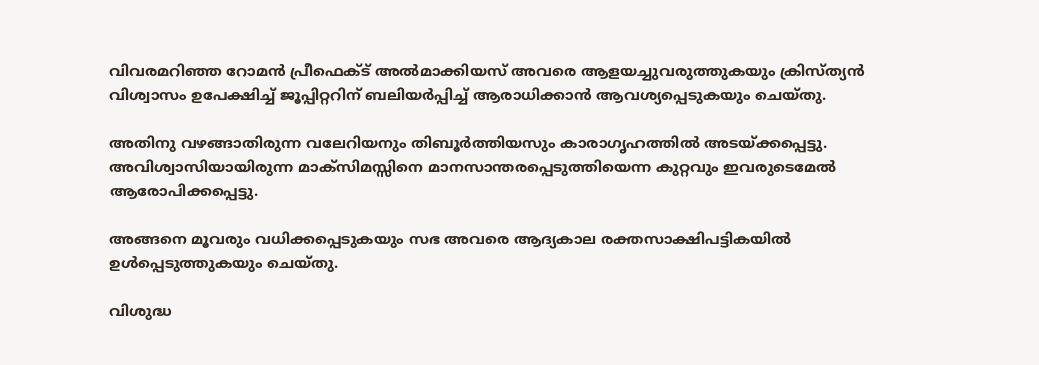വിവരമറിഞ്ഞ റോമന്‍ പ്രീഫെക്ട് അല്‍മാക്കിയസ് അവരെ ആളയച്ചുവരുത്തുകയും ക്രിസ്ത്യന്‍ വിശ്വാസം ഉപേക്ഷിച്ച് ജൂപ്പിറ്ററിന് ബലിയര്‍പ്പിച്ച് ആരാധിക്കാന്‍ ആവശ്യപ്പെടുകയും ചെയ്തു.

അതിനു വഴങ്ങാതിരുന്ന വലേറിയനും തിബൂര്‍ത്തിയസും കാരാഗൃഹത്തില്‍ അടയ്ക്കപ്പെട്ടു. അവിശ്വാസിയായിരുന്ന മാക്‌സിമസ്സിനെ മാനസാന്തരപ്പെടുത്തിയെന്ന കുറ്റവും ഇവരുടെമേല്‍ ആരോപിക്കപ്പെട്ടു.

അങ്ങനെ മൂവരും വധിക്കപ്പെടുകയും സഭ അവരെ ആദ്യകാല രക്തസാക്ഷിപട്ടികയില്‍ ഉള്‍പ്പെടുത്തുകയും ചെയ്തു.

വിശുദ്ധ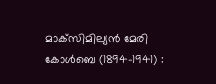മാക്‌സിമില്യന്‍ മേരി കോള്‍ബെ (1894-1941) :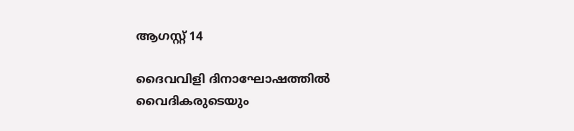ആഗസ്റ്റ് 14

ദൈവവിളി ദിനാഘോഷത്തിൽ വൈദികരുടെയും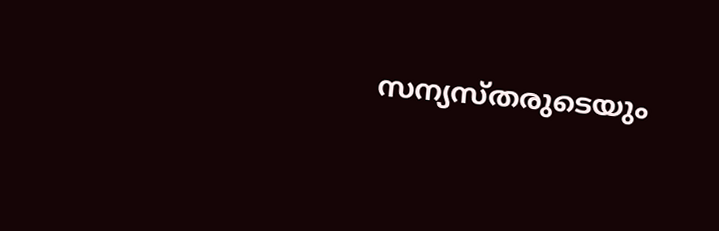സന്യസ്തരുടെയും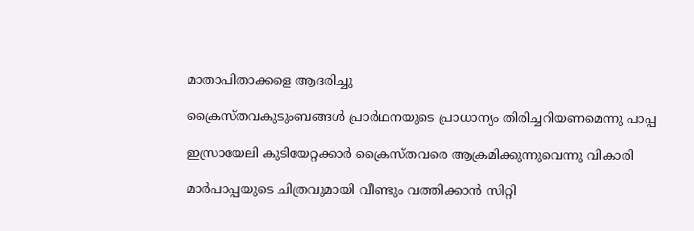മാതാപിതാക്കളെ ആദരിച്ചു

ക്രൈസ്തവകുടുംബങ്ങള്‍ പ്രാര്‍ഥനയുടെ പ്രാധാന്യം തിരിച്ചറിയണമെന്നു പാപ്പ

ഇസ്രായേലി കുടിയേറ്റക്കാര്‍ ക്രൈസ്തവരെ ആക്രമിക്കുന്നുവെന്നു വികാരി

മാര്‍പാപ്പയുടെ ചിത്രവുമായി വീണ്ടും വത്തിക്കാന്‍ സിറ്റി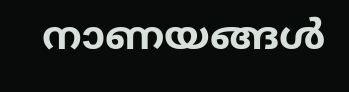നാണയങ്ങള്‍